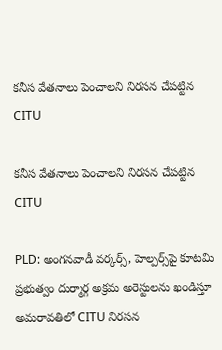కనీస వేతనాలు పెంచాలని నిరసన చేపట్టిన CITU

కనీస వేతనాలు పెంచాలని నిరసన చేపట్టిన CITU

PLD: అంగనవాడీ వర్కర్స్, హెల్పర్స్‌పై కూటమి ప్రభుత్వం దుర్మార్గ అక్రమ అరెస్టులను ఖండిస్తూ అమరావతిలో CITU నిరసన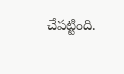చేపట్టింది.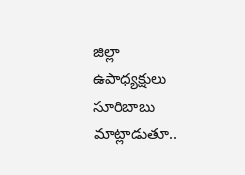జిల్లా ఉపాధ్యక్షులు సూరిబాబు మాట్లాడుతూ..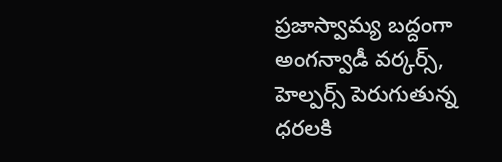ప్రజాస్వామ్య బద్దంగా అంగన్వాడీ వర్కర్స్, హెల్పర్స్ పెరుగుతున్న ధరలకి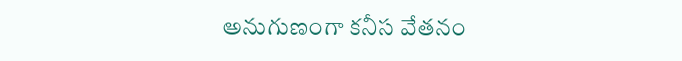అనుగుణంగా కనీస వేతనం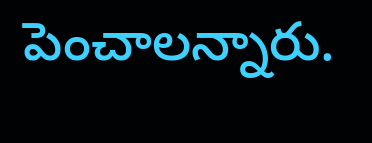పెంచాలన్నారు.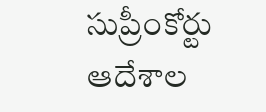సుప్రీంకోర్టు ఆదేశాల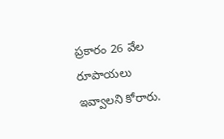ప్రకారం 26 వేల రూపాయలు ఇవ్వాలని కోరారు.